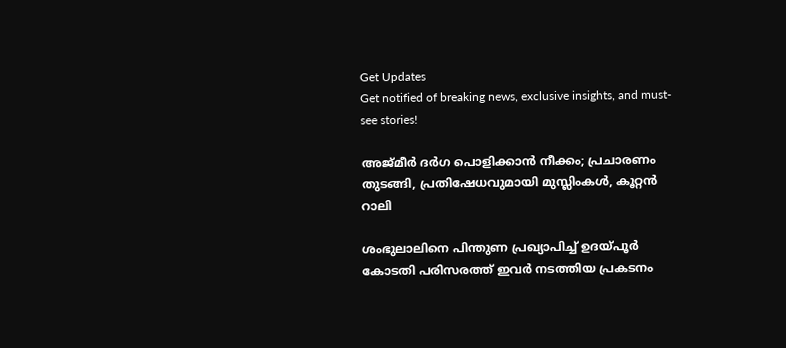Get Updates
Get notified of breaking news, exclusive insights, and must-see stories!

അജ്മീര്‍ ദര്‍ഗ പൊളിക്കാന്‍ നീക്കം; പ്രചാരണം തുടങ്ങി, പ്രതിഷേധവുമായി മുസ്ലിംകള്‍, കൂറ്റന്‍ റാലി

ശംഭുലാലിനെ പിന്തുണ പ്രഖ്യാപിച്ച് ഉദയ്പൂര്‍ കോടതി പരിസരത്ത് ഇവര്‍ നടത്തിയ പ്രകടനം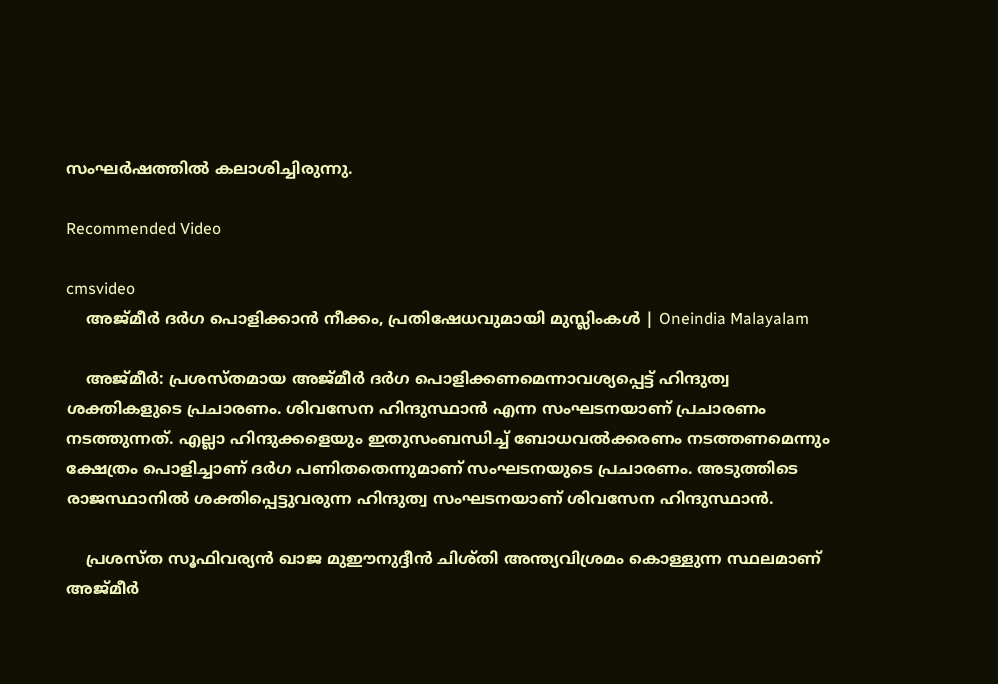സംഘര്‍ഷത്തില്‍ കലാശിച്ചിരുന്നു.

Recommended Video

cmsvideo
    അജ്മീര്‍ ദര്‍ഗ പൊളിക്കാന്‍ നീക്കം, പ്രതിഷേധവുമായി മുസ്ലിംകള്‍ | Oneindia Malayalam

    അജ്മീര്‍: പ്രശസ്തമായ അജ്മീര്‍ ദര്‍ഗ പൊളിക്കണമെന്നാവശ്യപ്പെട്ട് ഹിന്ദുത്വ ശക്തികളുടെ പ്രചാരണം. ശിവസേന ഹിന്ദുസ്ഥാന്‍ എന്ന സംഘടനയാണ് പ്രചാരണം നടത്തുന്നത്. എല്ലാ ഹിന്ദുക്കളെയും ഇതുസംബന്ധിച്ച് ബോധവല്‍ക്കരണം നടത്തണമെന്നും ക്ഷേത്രം പൊളിച്ചാണ് ദര്‍ഗ പണിതതെന്നുമാണ് സംഘടനയുടെ പ്രചാരണം. അടുത്തിടെ രാജസ്ഥാനില്‍ ശക്തിപ്പെട്ടുവരുന്ന ഹിന്ദുത്വ സംഘടനയാണ് ശിവസേന ഹിന്ദുസ്ഥാന്‍.

    പ്രശസ്ത സൂഫിവര്യന്‍ ഖാജ മുഈനുദ്ദീന്‍ ചിശ്തി അന്ത്യവിശ്രമം കൊള്ളുന്ന സ്ഥലമാണ് അജ്മീര്‍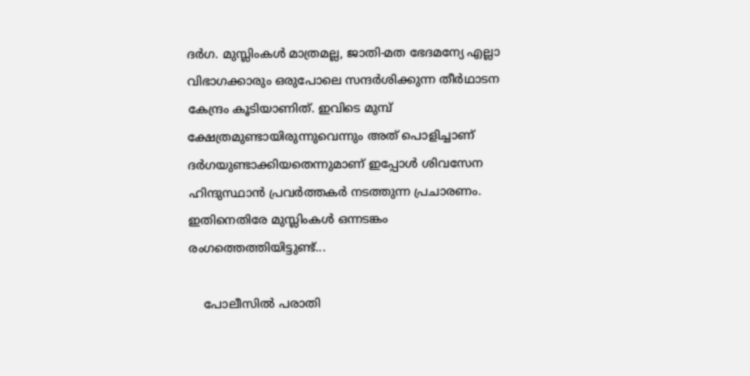ദര്‍ഗ. മുസ്ലിംകള്‍ മാത്രമല്ല, ജാതി-മത ഭേദമന്യേ എല്ലാ വിഭാഗക്കാരും ഒരുപോലെ സന്ദര്‍ശിക്കുന്ന തീര്‍ഥാടന കേന്ദ്രം കൂടിയാണിത്. ഇവിടെ മുമ്പ് ക്ഷേത്രമുണ്ടായിരുന്നുവെന്നും അത് പൊളിച്ചാണ് ദര്‍ഗയുണ്ടാക്കിയതെന്നുമാണ് ഇപ്പോള്‍ ശിവസേന ഹിന്ദുസ്ഥാന്‍ പ്രവര്‍ത്തകര്‍ നടത്തുന്ന പ്രചാരണം. ഇതിനെതിരേ മുസ്ലിംകള്‍ ഒന്നടങ്കം രംഗത്തെത്തിയിട്ടുണ്ട്...

    പോലീസില്‍ പരാതി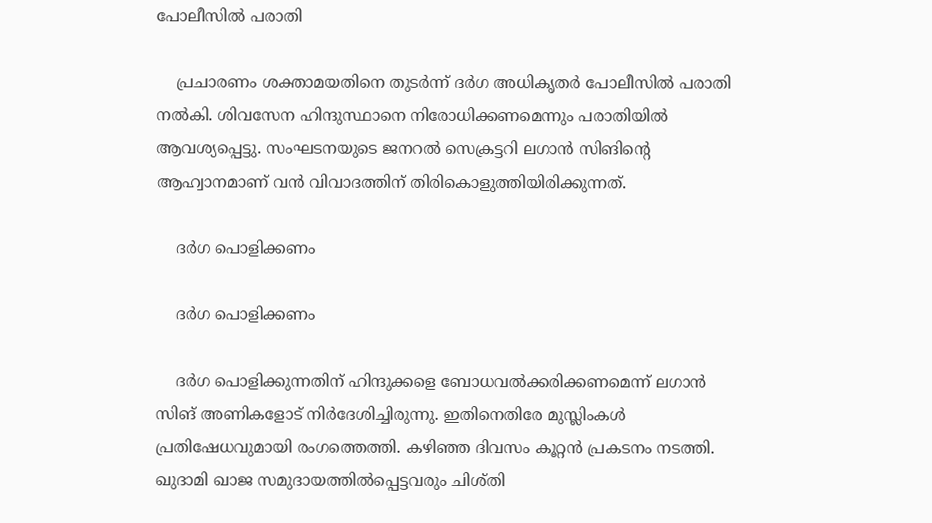പോലീസില്‍ പരാതി

    പ്രചാരണം ശക്താമയതിനെ തുടര്‍ന്ന് ദര്‍ഗ അധികൃതര്‍ പോലീസില്‍ പരാതി നല്‍കി. ശിവസേന ഹിന്ദുസ്ഥാനെ നിരോധിക്കണമെന്നും പരാതിയില്‍ ആവശ്യപ്പെട്ടു. സംഘടനയുടെ ജനറല്‍ സെക്രട്ടറി ലഗാന്‍ സിങിന്റെ ആഹ്വാനമാണ് വന്‍ വിവാദത്തിന് തിരികൊളുത്തിയിരിക്കുന്നത്.

    ദര്‍ഗ പൊളിക്കണം

    ദര്‍ഗ പൊളിക്കണം

    ദര്‍ഗ പൊളിക്കുന്നതിന് ഹിന്ദുക്കളെ ബോധവല്‍ക്കരിക്കണമെന്ന് ലഗാന്‍ സിങ് അണികളോട് നിര്‍ദേശിച്ചിരുന്നു. ഇതിനെതിരേ മുസ്ലിംകള്‍ പ്രതിഷേധവുമായി രംഗത്തെത്തി. കഴിഞ്ഞ ദിവസം കൂറ്റന്‍ പ്രകടനം നടത്തി. ഖുദാമി ഖാജ സമുദായത്തില്‍പ്പെട്ടവരും ചിശ്തി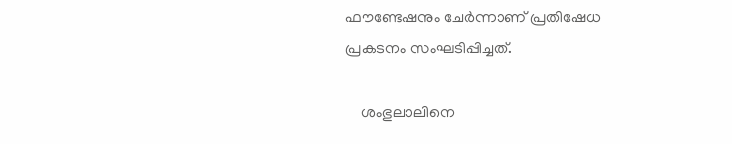ഫൗണ്ടേഷനും ചേര്‍ന്നാണ് പ്രതിഷേധ പ്രകടനം സംഘടിപ്പിച്ചത്.

    ശംഭുലാലിനെ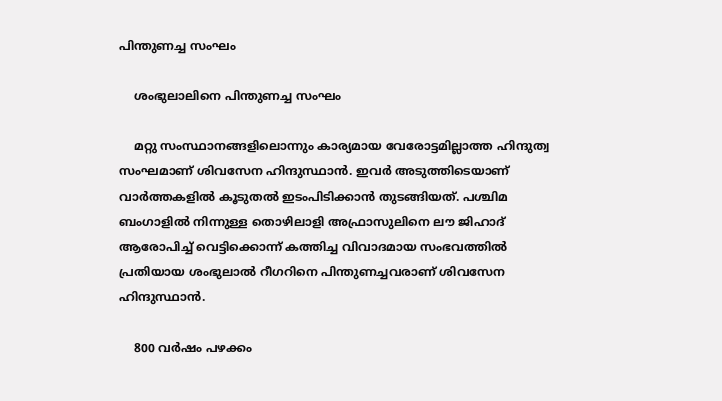പിന്തുണച്ച സംഘം

    ശംഭുലാലിനെ പിന്തുണച്ച സംഘം

    മറ്റു സംസ്ഥാനങ്ങളിലൊന്നും കാര്യമായ വേരോട്ടമില്ലാത്ത ഹിന്ദുത്വ സംഘമാണ് ശിവസേന ഹിന്ദുസ്ഥാന്‍. ഇവര്‍ അടുത്തിടെയാണ് വാര്‍ത്തകളില്‍ കൂടുതല്‍ ഇടംപിടിക്കാന്‍ തുടങ്ങിയത്. പശ്ചിമ ബംഗാളില്‍ നിന്നുള്ള തൊഴിലാളി അഫ്രാസുലിനെ ലൗ ജിഹാദ് ആരോപിച്ച് വെട്ടിക്കൊന്ന് കത്തിച്ച വിവാദമായ സംഭവത്തില്‍ പ്രതിയായ ശംഭുലാല്‍ റീഗറിനെ പിന്തുണച്ചവരാണ് ശിവസേന ഹിന്ദുസ്ഥാന്‍.

    800 വര്‍ഷം പഴക്കം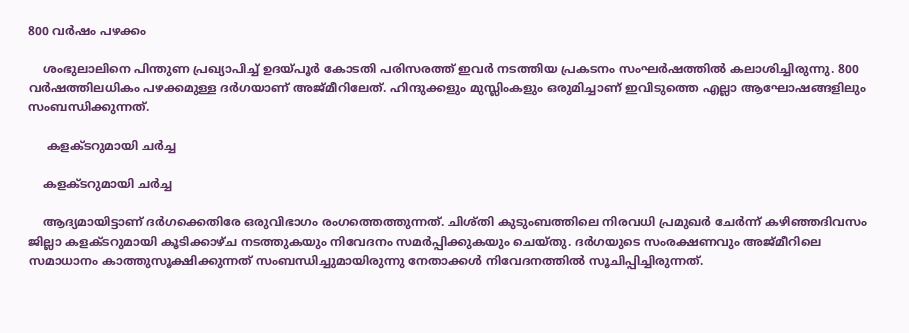800 വര്‍ഷം പഴക്കം

    ശംഭുലാലിനെ പിന്തുണ പ്രഖ്യാപിച്ച് ഉദയ്പൂര്‍ കോടതി പരിസരത്ത് ഇവര്‍ നടത്തിയ പ്രകടനം സംഘര്‍ഷത്തില്‍ കലാശിച്ചിരുന്നു. 800 വര്‍ഷത്തിലധികം പഴക്കമുള്ള ദര്‍ഗയാണ് അജ്മീറിലേത്. ഹിന്ദുക്കളും മുസ്ലിംകളും ഒരുമിച്ചാണ് ഇവിടുത്തെ എല്ലാ ആഘോഷങ്ങളിലും സംബന്ധിക്കുന്നത്.

     കളക്ടറുമായി ചര്‍ച്ച

    കളക്ടറുമായി ചര്‍ച്ച

    ആദ്യമായിട്ടാണ് ദര്‍ഗക്കെതിരേ ഒരുവിഭാഗം രംഗത്തെത്തുന്നത്. ചിശ്തി കുടുംബത്തിലെ നിരവധി പ്രമുഖര്‍ ചേര്‍ന്ന് കഴിഞ്ഞദിവസം ജില്ലാ കളക്ടറുമായി കൂടിക്കാഴ്ച നടത്തുകയും നിവേദനം സമര്‍പ്പിക്കുകയും ചെയ്തു. ദര്‍ഗയുടെ സംരക്ഷണവും അജ്മീറിലെ സമാധാനം കാത്തുസൂക്ഷിക്കുന്നത് സംബന്ധിച്ചുമായിരുന്നു നേതാക്കള്‍ നിവേദനത്തില്‍ സൂചിപ്പിച്ചിരുന്നത്.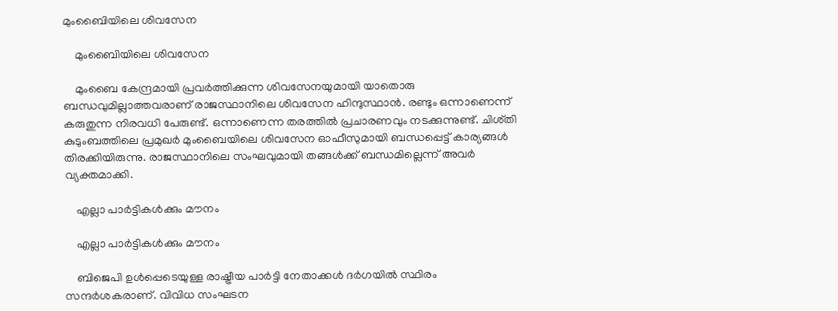മുംബൈിയിലെ ശിവസേന

    മുംബൈിയിലെ ശിവസേന

    മുംബൈ കേന്ദ്രമായി പ്രവര്‍ത്തിക്കുന്ന ശിവസേനയുമായി യാതൊരു ബന്ധവുമില്ലാത്തവരാണ് രാജസ്ഥാനിലെ ശിവസേന ഹിന്ദുസ്ഥാന്‍. രണ്ടും ഒന്നാണെന്ന് കരുതുന്ന നിരവധി പേരുണ്ട്. ഒന്നാണെന്ന തരത്തില്‍ പ്രചാരണവും നടക്കുന്നുണ്ട്. ചിശ്തി കുടുംബത്തിലെ പ്രമുഖര്‍ മുംബൈയിലെ ശിവസേന ഓഫീസുമായി ബന്ധപ്പെട്ട് കാര്യങ്ങള്‍ തിരക്കിയിരുന്നു. രാജസ്ഥാനിലെ സംഘവുമായി തങ്ങള്‍ക്ക് ബന്ധമില്ലെന്ന് അവര്‍ വ്യക്തമാക്കി.

    എല്ലാ പാര്‍ട്ടികള്‍ക്കും മൗനം

    എല്ലാ പാര്‍ട്ടികള്‍ക്കും മൗനം

    ബിജെപി ഉള്‍പ്പെടെയുള്ള രാഷ്ട്രീയ പാര്‍ട്ടി നേതാക്കള്‍ ദര്‍ഗയില്‍ സ്ഥിരം സന്ദര്‍ശകരാണ്. വിവിധ സംഘടന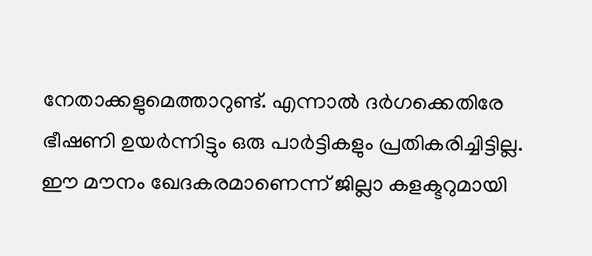നേതാക്കളുമെത്താറുണ്ട്. എന്നാല്‍ ദര്‍ഗക്കെതിരേ ഭീഷണി ഉയര്‍ന്നിട്ടും ഒരു പാര്‍ട്ടികളും പ്രതികരിച്ചിട്ടില്ല. ഈ മൗനം ഖേദകരമാണെന്ന് ജില്ലാ കളക്ടറുമായി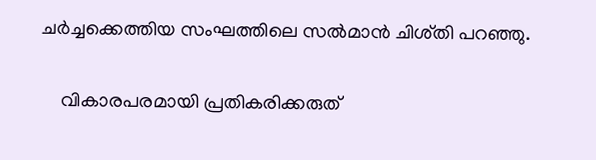ചര്‍ച്ചക്കെത്തിയ സംഘത്തിലെ സല്‍മാന്‍ ചിശ്തി പറഞ്ഞു.

    വികാരപരമായി പ്രതികരിക്കരുത്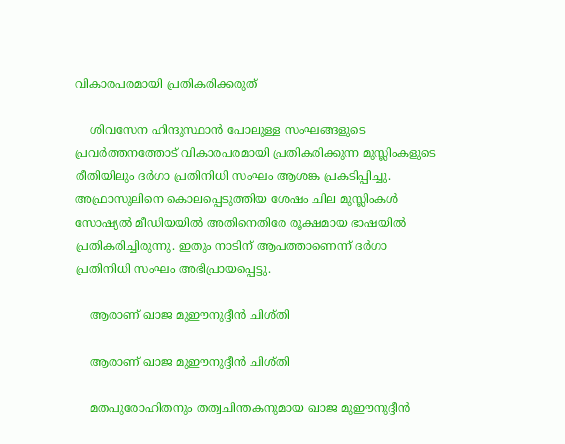വികാരപരമായി പ്രതികരിക്കരുത്

    ശിവസേന ഹിന്ദുസ്ഥാന്‍ പോലുള്ള സംഘങ്ങളുടെ പ്രവര്‍ത്തനത്തോട് വികാരപരമായി പ്രതികരിക്കുന്ന മുസ്ലിംകളുടെ രീതിയിലും ദര്‍ഗാ പ്രതിനിധി സംഘം ആശങ്ക പ്രകടിപ്പിച്ചു. അഫ്രാസുലിനെ കൊലപ്പെടുത്തിയ ശേഷം ചില മുസ്ലിംകള്‍ സോഷ്യല്‍ മീഡിയയില്‍ അതിനെതിരേ രൂക്ഷമായ ഭാഷയില്‍ പ്രതികരിച്ചിരുന്നു. ഇതും നാടിന് ആപത്താണെന്ന് ദര്‍ഗാ പ്രതിനിധി സംഘം അഭിപ്രായപ്പെട്ടു.

    ആരാണ് ഖാജ മുഈനുദ്ദീന്‍ ചിശ്തി

    ആരാണ് ഖാജ മുഈനുദ്ദീന്‍ ചിശ്തി

    മതപുരോഹിതനും തത്വചിന്തകനുമായ ഖാജ മുഈനുദ്ദീന്‍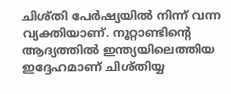ചിശ്തി പേര്‍ഷ്യയില്‍ നിന്ന് വന്ന വ്യക്തിയാണ്. നൂറ്റാണ്ടിന്റെ ആദ്യത്തില്‍ ഇന്ത്യയിലെത്തിയ ഇദ്ദേഹമാണ് ചിശ്തിയ്യ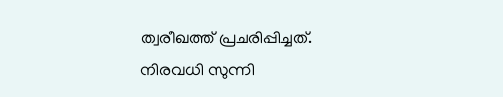ത്വരീഖത്ത് പ്രചരിപ്പിച്ചത്. നിരവധി സുന്നി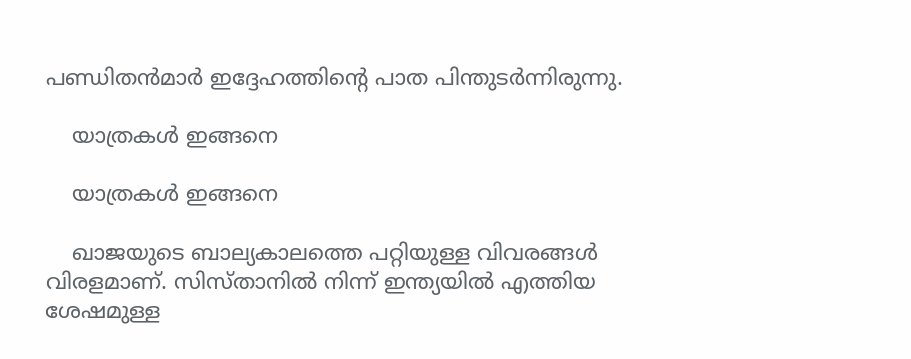പണ്ഡിതന്‍മാര്‍ ഇദ്ദേഹത്തിന്റെ പാത പിന്തുടര്‍ന്നിരുന്നു.

    യാത്രകള്‍ ഇങ്ങനെ

    യാത്രകള്‍ ഇങ്ങനെ

    ഖാജയുടെ ബാല്യകാലത്തെ പറ്റിയുള്ള വിവരങ്ങള്‍ വിരളമാണ്. സിസ്താനില്‍ നിന്ന് ഇന്ത്യയില്‍ എത്തിയ ശേഷമുള്ള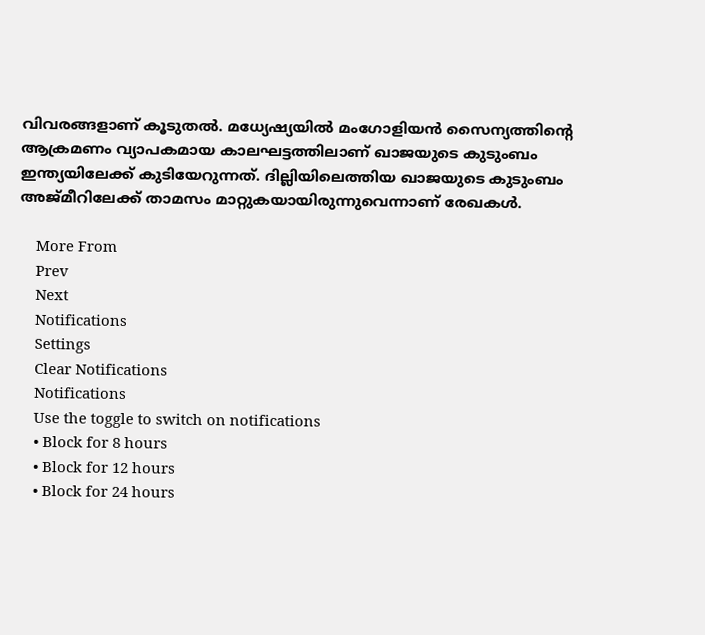വിവരങ്ങളാണ് കൂടുതല്‍. മധ്യേഷ്യയില്‍ മംഗോളിയന്‍ സൈന്യത്തിന്റെ ആക്രമണം വ്യാപകമായ കാലഘട്ടത്തിലാണ് ഖാജയുടെ കുടുംബം ഇന്ത്യയിലേക്ക് കുടിയേറുന്നത്. ദില്ലിയിലെത്തിയ ഖാജയുടെ കുടുംബം അജ്മീറിലേക്ക് താമസം മാറ്റുകയായിരുന്നുവെന്നാണ് രേഖകള്‍.

    More From
    Prev
    Next
    Notifications
    Settings
    Clear Notifications
    Notifications
    Use the toggle to switch on notifications
    • Block for 8 hours
    • Block for 12 hours
    • Block for 24 hours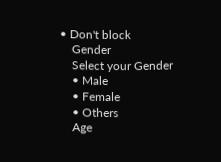• Don't block
    Gender
    Select your Gender
    • Male
    • Female
    • Others
    Age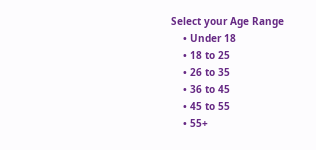Select your Age Range
    • Under 18
    • 18 to 25
    • 26 to 35
    • 36 to 45
    • 45 to 55
    • 55+